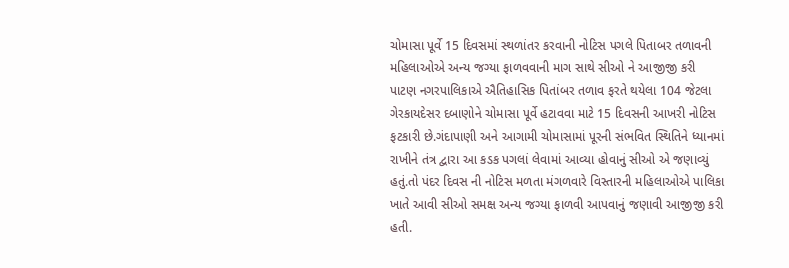ચોમાસા પૂર્વે 15 દિવસમાં સ્થળાંતર કરવાની નોટિસ પગલે પિતાબર તળાવની મહિલાઓએ અન્ય જગ્યા ફાળવવાની માગ સાથે સીઓ ને આજીજી કરી
પાટણ નગરપાલિકાએ ઐતિહાસિક પિતાંબર તળાવ ફરતે થયેલા 104 જેટલા ગેરકાયદેસર દબાણોને ચોમાસા પૂર્વે હટાવવા માટે 15 દિવસની આખરી નોટિસ ફટકારી છે.ગંદાપાણી અને આગામી ચોમાસામાં પૂરની સંભવિત સ્થિતિને ધ્યાનમાં રાખીને તંત્ર દ્વારા આ કડક પગલાં લેવામાં આવ્યા હોવાનું સીઓ એ જણાવ્યું હતું.તો પંદર દિવસ ની નોટિસ મળતા મંગળવારે વિસ્તારની મહિલાઓએ પાલિકા ખાતે આવી સીઓ સમક્ષ અન્ય જગ્યા ફાળવી આપવાનું જણાવી આજીજી કરી હતી.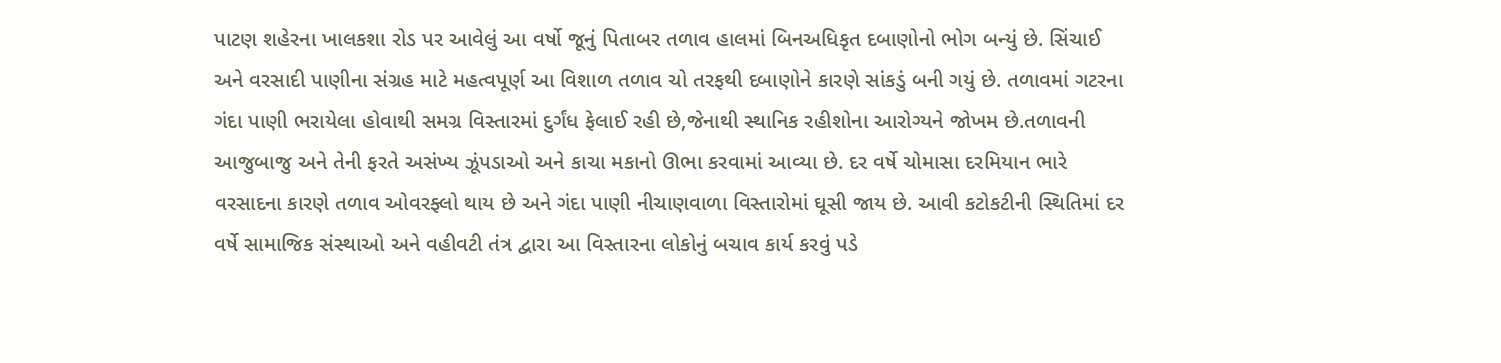પાટણ શહેરના ખાલકશા રોડ પર આવેલું આ વર્ષો જૂનું પિતાબર તળાવ હાલમાં બિનઅધિકૃત દબાણોનો ભોગ બન્યું છે. સિંચાઈ અને વરસાદી પાણીના સંગ્રહ માટે મહત્વપૂર્ણ આ વિશાળ તળાવ ચો તરફથી દબાણોને કારણે સાંકડું બની ગયું છે. તળાવમાં ગટરના ગંદા પાણી ભરાયેલા હોવાથી સમગ્ર વિસ્તારમાં દુર્ગંધ ફેલાઈ રહી છે,જેનાથી સ્થાનિક રહીશોના આરોગ્યને જોખમ છે.તળાવની આજુબાજુ અને તેની ફરતે અસંખ્ય ઝૂંપડાઓ અને કાચા મકાનો ઊભા કરવામાં આવ્યા છે. દર વર્ષે ચોમાસા દરમિયાન ભારે વરસાદના કારણે તળાવ ઓવરફ્લો થાય છે અને ગંદા પાણી નીચાણવાળા વિસ્તારોમાં ઘૂસી જાય છે. આવી કટોકટીની સ્થિતિમાં દર વર્ષે સામાજિક સંસ્થાઓ અને વહીવટી તંત્ર દ્વારા આ વિસ્તારના લોકોનું બચાવ કાર્ય કરવું પડે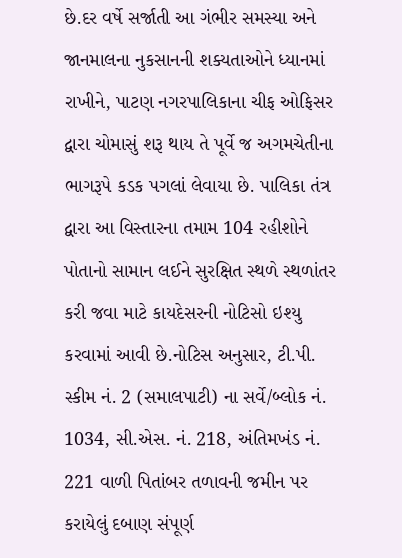છે.દર વર્ષે સર્જાતી આ ગંભીર સમસ્યા અને જાનમાલના નુકસાનની શક્યતાઓને ધ્યાનમાં રાખીને, પાટણ નગરપાલિકાના ચીફ ઓફિસર દ્વારા ચોમાસું શરૂ થાય તે પૂર્વે જ અગમચેતીના ભાગરૂપે કડક પગલાં લેવાયા છે. પાલિકા તંત્ર દ્વારા આ વિસ્તારના તમામ 104 રહીશોને પોતાનો સામાન લઈને સુરક્ષિત સ્થળે સ્થળાંતર કરી જવા માટે કાયદેસરની નોટિસો ઇશ્યુ કરવામાં આવી છે.નોટિસ અનુસાર, ટી.પી. સ્કીમ નં. 2 (સમાલપાટી) ના સર્વે/બ્લોક નં. 1034, સી.એસ. નં. 218, અંતિમખંડ નં. 221 વાળી પિતાંબર તળાવની જમીન પર કરાયેલું દબાણ સંપૂર્ણ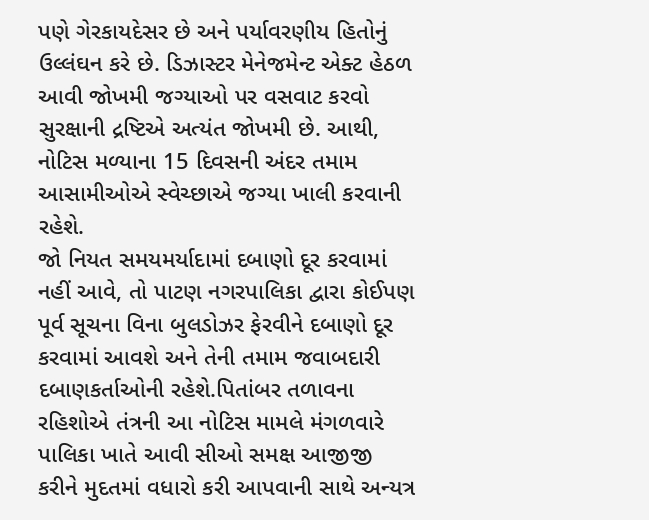પણે ગેરકાયદેસર છે અને પર્યાવરણીય હિતોનું ઉલ્લંઘન કરે છે. ડિઝાસ્ટર મેનેજમેન્ટ એક્ટ હેઠળ આવી જોખમી જગ્યાઓ પર વસવાટ કરવો સુરક્ષાની દ્રષ્ટિએ અત્યંત જોખમી છે. આથી, નોટિસ મળ્યાના 15 દિવસની અંદર તમામ આસામીઓએ સ્વેચ્છાએ જગ્યા ખાલી કરવાની રહેશે.
જો નિયત સમયમર્યાદામાં દબાણો દૂર કરવામાં નહીં આવે, તો પાટણ નગરપાલિકા દ્વારા કોઈપણ પૂર્વ સૂચના વિના બુલડોઝર ફેરવીને દબાણો દૂર કરવામાં આવશે અને તેની તમામ જવાબદારી દબાણકર્તાઓની રહેશે.પિતાંબર તળાવના રહિશોએ તંત્રની આ નોટિસ મામલે મંગળવારે પાલિકા ખાતે આવી સીઓ સમક્ષ આજીજી કરીને મુદતમાં વધારો કરી આપવાની સાથે અન્યત્ર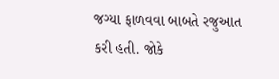જગ્યા ફાળવવા બાબતે રજુઆત કરી હતી. જોકે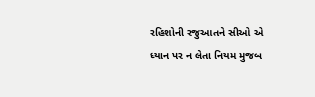રહિશોની રજુઆતને સીઓ એ ધ્યાન પર ન લેતા નિયમ મુજબ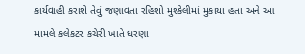કાર્યવાહી કરાશે તેવું જણાવતા રહિશો મુશ્કેલીમાં મુકાયા હતા અને આ મામલે કલેકટર કચેરી ખાતે ધરણા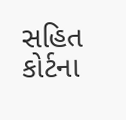સહિત કોર્ટના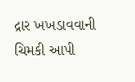દ્રાર ખખડાવવાની ચિમકી આપી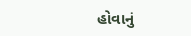હોવાનું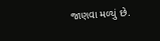જાણવા મળ્યું છે.